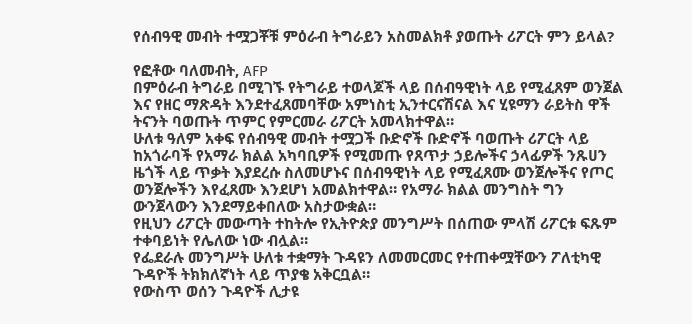የሰብዓዊ መብት ተሟጋቾቹ ምዕራብ ትግራይን አስመልክቶ ያወጡት ሪፖርት ምን ይላል?

የፎቶው ባለመብት, AFP
በምዕራብ ትግራይ በሚገኙ የትግራይ ተወላጆች ላይ በሰብዓዊነት ላይ የሚፈጸም ወንጀል እና የዘር ማጽዳት እንደተፈጸመባቸው አምነስቲ ኢንተርናሽናል እና ሂዩማን ራይትስ ዋች ትናንት ባወጡት ጥምር የምርመራ ሪፖርት አመላክተዋል።
ሁለቱ ዓለም አቀፍ የሰብዓዊ መብት ተሟጋች ቡድኖች ቡድኖች ባወጡት ሪፖርት ላይ ከአጎራባች የአማራ ክልል አካባቢዎች የሚመጡ የጸጥታ ኃይሎችና ኃላፊዎች ንጹሀን ዜጎች ላይ ጥቃት እያደረሱ ስለመሆኑና በሰብዓዊነት ላይ የሚፈጸሙ ወንጀሎችና የጦር ወንጀሎችን እየፈጸሙ እንደሆነ አመልክተዋል። የአማራ ክልል መንግስት ግን ውንጀላውን እንደማይቀበለው አስታውቋል።
የዚህን ሪፖርት መውጣት ተከትሎ የኢትዮጵያ መንግሥት በሰጠው ምላሽ ሪፖርቱ ፍጹም ተቀባይነት የሌለው ነው ብሏል።
የፌደራሉ መንግሥት ሁለቱ ተቋማት ጉዳዩን ለመመርመር የተጠቀሟቸውን ፖለቲካዊ ጉዳዮች ትክክለኛነት ላይ ጥያቄ አቅርቧል።
የውስጥ ወሰን ጉዳዮች ሊታዩ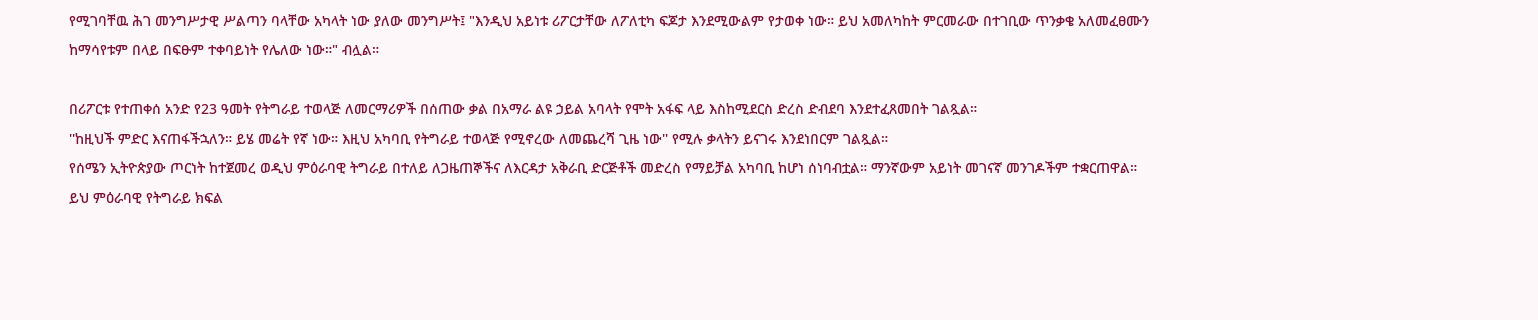የሚገባቸዉ ሕገ መንግሥታዊ ሥልጣን ባላቸው አካላት ነው ያለው መንግሥት፤ "እንዲህ አይነቱ ሪፖርታቸው ለፖለቲካ ፍጆታ እንደሚውልም የታወቀ ነው። ይህ አመለካከት ምርመራው በተገቢው ጥንቃቄ አለመፈፀሙን ከማሳየቱም በላይ በፍፁም ተቀባይነት የሌለው ነው።" ብሏል።

በሪፖርቱ የተጠቀሰ አንድ የ23 ዓመት የትግራይ ተወላጅ ለመርማሪዎች በሰጠው ቃል በአማራ ልዩ ኃይል አባላት የሞት አፋፍ ላይ እስከሚደርስ ድረስ ድብደባ እንደተፈጸመበት ገልጿል።
''ከዚህች ምድር እናጠፋችኋለን። ይሄ መሬት የኛ ነው። እዚህ አካባቢ የትግራይ ተወላጅ የሚኖረው ለመጨረሻ ጊዜ ነው'' የሚሉ ቃላትን ይናገሩ እንደነበርም ገልጿል።
የሰሜን ኢትዮጵያው ጦርነት ከተጀመረ ወዲህ ምዕራባዊ ትግራይ በተለይ ለጋዜጠኞችና ለእርዳታ አቅራቢ ድርጅቶች መድረስ የማይቻል አካባቢ ከሆነ ሰነባብቷል። ማንኛውም አይነት መገናኛ መንገዶችም ተቋርጠዋል።
ይህ ምዕራባዊ የትግራይ ክፍል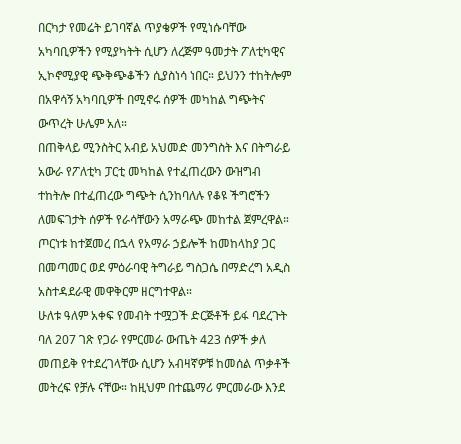በርካታ የመሬት ይገባኛል ጥያቄዎች የሚነሱባቸው አካባቢዎችን የሚያካትት ሲሆን ለረጅም ዓመታት ፖለቲካዊና ኢኮኖሚያዊ ጭቅጭቆችን ሲያስነሳ ነበር። ይህንን ተከትሎም በአዋሳኝ አካባቢዎች በሚኖሩ ሰዎች መካከል ግጭትና ውጥረት ሁሌም አለ።
በጠቅላይ ሚንስትር አብይ አህመድ መንግስት እና በትግራይ አውራ የፖለቲካ ፓርቲ መካከል የተፈጠረውን ውዝግብ ተከትሎ በተፈጠረው ግጭት ሲንከባለሉ የቆዩ ችግሮችን ለመፍገታት ሰዎች የራሳቸውን አማራጭ መከተል ጀምረዋል።
ጦርነቱ ከተጀመረ በኋላ የአማራ ኃይሎች ከመከላከያ ጋር በመጣመር ወደ ምዕራባዊ ትግራይ ግስጋሴ በማድረግ አዲስ አስተዳደራዊ መዋቅርም ዘርግተዋል።
ሁለቱ ዓለም አቀፍ የመብት ተሟጋች ድርጅቶች ይፋ ባደረጉት ባለ 207 ገጽ የጋራ የምርመራ ውጤት 423 ሰዎች ቃለ መጠይቅ የተደረገላቸው ሲሆን አብዛኛዎቹ ከመሰል ጥቃቶች መትረፍ የቻሉ ናቸው። ከዚህም በተጨማሪ ምርመራው እንደ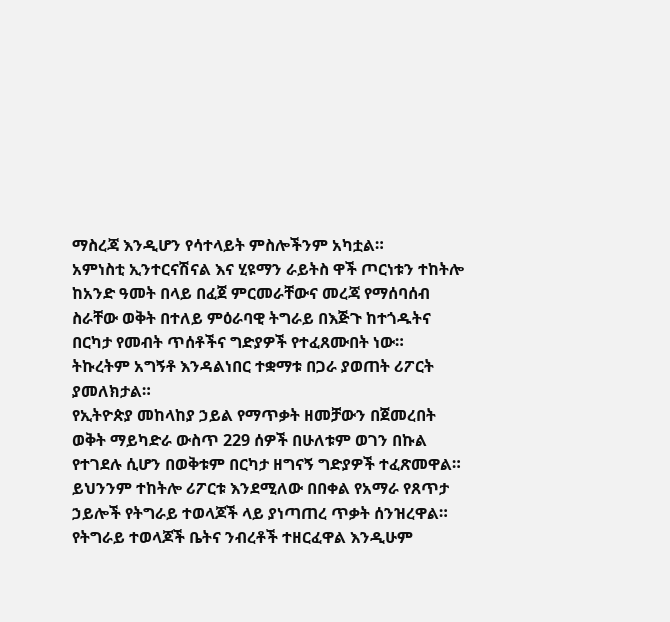ማስረጃ እንዲሆን የሳተላይት ምስሎችንም አካቷል።
አምነስቲ ኢንተርናሽናል እና ሂዩማን ራይትስ ዋች ጦርነቱን ተከትሎ ከአንድ ዓመት በላይ በፈጀ ምርመራቸውና መረጃ የማሰባሰብ ስራቸው ወቅት በተለይ ምዕራባዊ ትግራይ በእጅጉ ከተጎዱትና በርካታ የመብት ጥሰቶችና ግድያዎች የተፈጸሙበት ነው። ትኩረትም አግኝቶ እንዳልነበር ተቋማቱ በጋራ ያወጠት ሪፖርት ያመለክታል።
የኢትዮጵያ መከላከያ ኃይል የማጥቃት ዘመቻውን በጀመረበት ወቅት ማይካድራ ውስጥ 229 ሰዎች በሁለቱም ወገን በኩል የተገደሉ ሲሆን በወቅቱም በርካታ ዘግናኝ ግድያዎች ተፈጽመዋል።
ይህንንም ተከትሎ ሪፖርቱ እንደሚለው በበቀል የአማራ የጸጥታ ኃይሎች የትግራይ ተወላጆች ላይ ያነጣጠረ ጥቃት ሰንዝረዋል። የትግራይ ተወላጆች ቤትና ንብረቶች ተዘርፈዋል እንዲሁም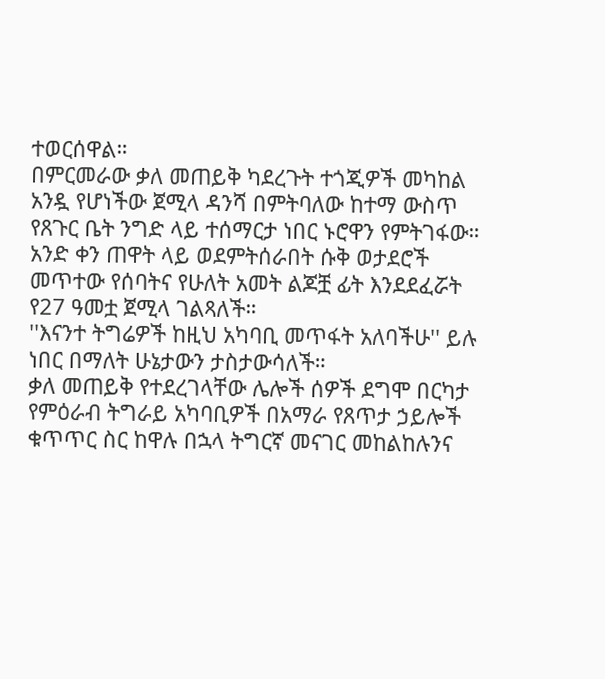ተወርሰዋል።
በምርመራው ቃለ መጠይቅ ካደረጉት ተጎጂዎች መካከል አንዷ የሆነችው ጀሚላ ዳንሻ በምትባለው ከተማ ውስጥ የጸጉር ቤት ንግድ ላይ ተሰማርታ ነበር ኑሮዋን የምትገፋው።
አንድ ቀን ጠዋት ላይ ወደምትሰራበት ሱቅ ወታደሮች መጥተው የሰባትና የሁለት አመት ልጆቿ ፊት እንደደፈሯት የ27 ዓመቷ ጀሚላ ገልጻለች።
''እናንተ ትግሬዎች ከዚህ አካባቢ መጥፋት አለባችሁ'' ይሉ ነበር በማለት ሁኔታውን ታስታውሳለች።
ቃለ መጠይቅ የተደረገላቸው ሌሎች ሰዎች ደግሞ በርካታ የምዕራብ ትግራይ አካባቢዎች በአማራ የጸጥታ ኃይሎች ቁጥጥር ስር ከዋሉ በኋላ ትግርኛ መናገር መከልከሉንና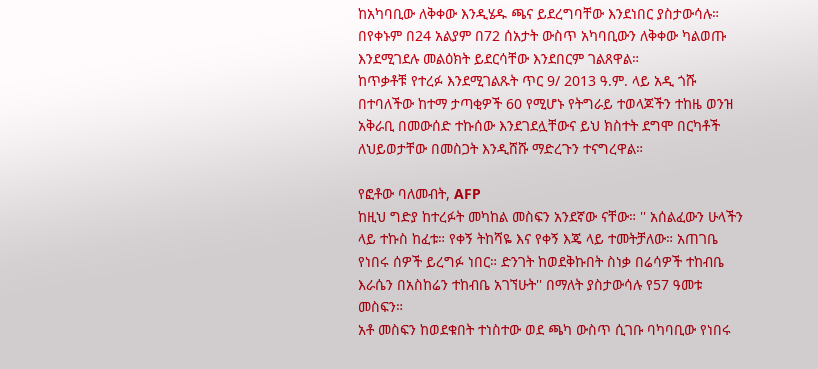ከአካባቢው ለቅቀው እንዲሄዱ ጫና ይደረግባቸው እንደነበር ያስታውሳሉ። በየቀኑም በ24 አልያም በ72 ሰአታት ውስጥ አካባቢውን ለቅቀው ካልወጡ እንደሚገደሉ መልዕክት ይደርሳቸው እንደበርም ገልጸዋል።
ከጥቃቶቹ የተረፉ እንደሚገልጹት ጥር 9/ 2013 ዓ.ም. ላይ አዲ ጎሹ በተባለችው ከተማ ታጣቂዎች 60 የሚሆኑ የትግራይ ተወላጆችን ተከዜ ወንዝ አቅራቢ በመውሰድ ተኩሰው እንደገደሏቸውና ይህ ክስተት ደግሞ በርካቶች ለህይወታቸው በመስጋት እንዲሸሹ ማድረጉን ተናግረዋል።

የፎቶው ባለመብት, AFP
ከዚህ ግድያ ከተረፉት መካከል መስፍን አንደኛው ናቸው። '' አሰልፈውን ሁላችን ላይ ተኩስ ከፈቱ። የቀኝ ትከሻዬ እና የቀኝ እጄ ላይ ተመትቻለው። አጠገቤ የነበሩ ሰዎች ይረግፉ ነበር። ድንገት ከወደቅኩበት ስነቃ በሬሳዎች ተከብቤ እራሴን በአስከሬን ተከብቤ አገኘሁት'' በማለት ያስታውሳሉ የ57 ዓመቱ መስፍን።
አቶ መስፍን ከወደቁበት ተነስተው ወደ ጫካ ውስጥ ሲገቡ ባካባቢው የነበሩ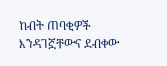ከብት ጠባቂዎች እንዳገኟቸውና ደብቀው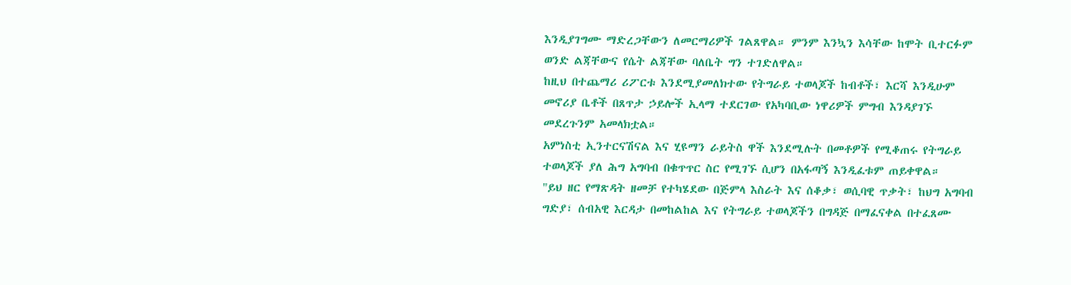እንዲያገግሙ ማድረጋቸውን ለመርማሪዎች ገልጸዋል። ምንም እንኳን እሳቸው ከሞት ቢተርፉም ወንድ ልጃቸውና የሴት ልጃቸው ባለቤት ግን ተገድለዋል።
ከዚህ በተጨማሪ ሪፖርቱ እንደሚያመለክተው የትግራይ ተወላጆች ከብቶች፣ እርሻ እንዲሁም መኖሪያ ቤቶች በጸጥታ ኃይሎች ኢላማ ተደርገው የአካባቢው ነዋሪዎች ምግብ እንዳያገኙ መደረጉንም አመላክቷል።
አምነስቲ ኢንተርናሽናል እና ሂዩማን ራይትስ ዋች እንደሚሉት በመቶዎች የሚቆጠሩ የትግራይ ተወላጆች ያለ ሕግ አግባብ በቁጥጥር ስር የሚገኙ ሲሆን በአፋጣኝ እንዲፈቱም ጠይቀዋል።
"ይህ ዘር የማጽዳት ዘመቻ የተካሄደው በጅምላ እስራት እና ሰቆቃ፣ ወሲባዊ ጥቃት፣ ከህግ አግባብ ግድያ፣ ሰብአዊ እርዳታ በመከልከል እና የትግራይ ተወላጆችን በግዳጅ በማፈናቀል በተፈጸሙ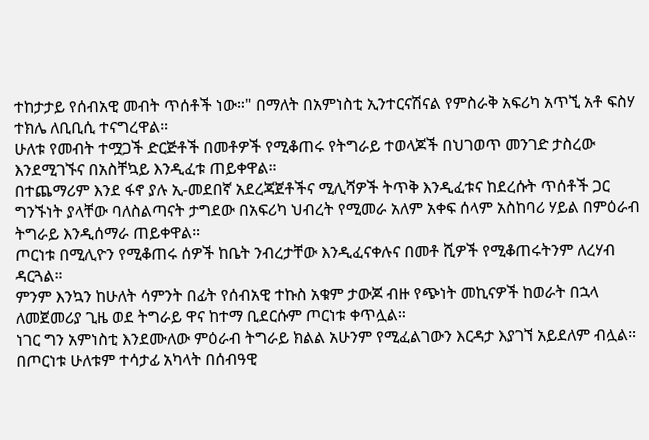ተከታታይ የሰብአዊ መብት ጥሰቶች ነው።" በማለት በአምነስቲ ኢንተርናሽናል የምስራቅ አፍሪካ አጥኚ አቶ ፍስሃ ተክሌ ለቢቢሲ ተናግረዋል።
ሁለቱ የመብት ተሟጋች ድርጅቶች በመቶዎች የሚቆጠሩ የትግራይ ተወላጆች በህገወጥ መንገድ ታስረው እንደሚገኙና በአስቸኳይ እንዲፈቱ ጠይቀዋል።
በተጨማሪም እንደ ፋኖ ያሉ ኢ-መደበኛ አደረጃጀቶችና ሚሊሻዎች ትጥቅ እንዲፈቱና ከደረሱት ጥሰቶች ጋር ግንኙነት ያላቸው ባለስልጣናት ታግደው በአፍሪካ ህብረት የሚመራ አለም አቀፍ ሰላም አስከባሪ ሃይል በምዕራብ ትግራይ እንዲሰማራ ጠይቀዋል።
ጦርነቱ በሚሊዮን የሚቆጠሩ ሰዎች ከቤት ንብረታቸው እንዲፈናቀሉና በመቶ ሺዎች የሚቆጠሩትንም ለረሃብ ዳርጓል።
ምንም እንኳን ከሁለት ሳምንት በፊት የሰብአዊ ተኩስ አቁም ታውጆ ብዙ የጭነት መኪናዎች ከወራት በኋላ ለመጀመሪያ ጊዜ ወደ ትግራይ ዋና ከተማ ቢደርሱም ጦርነቱ ቀጥሏል።
ነገር ግን አምነስቲ እንደሙለው ምዕራብ ትግራይ ክልል አሁንም የሚፈልገውን እርዳታ እያገኘ አይደለም ብሏል።
በጦርነቱ ሁለቱም ተሳታፊ አካላት በሰብዓዊ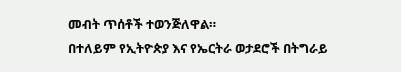መብት ጥሰቶች ተወንጅለዋል።
በተለይም የኢትዮጵያ እና የኤርትራ ወታደሮች በትግራይ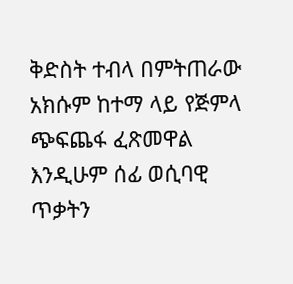ቅድስት ተብላ በምትጠራው አክሱም ከተማ ላይ የጅምላ ጭፍጨፋ ፈጽመዋል እንዲሁም ሰፊ ወሲባዊ ጥቃትን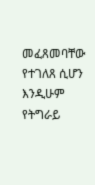መፈጸመባቸው የተገለጸ ሲሆን እንዲሁም የትግራይ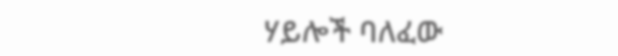ሃይሎች ባለፈው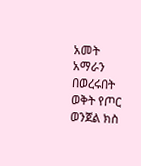አመት አማራን በወረሩበት ወቅት የጦር ወንጀል ክስ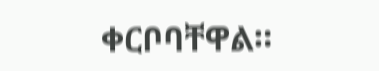ቀርቦባቸዋል።